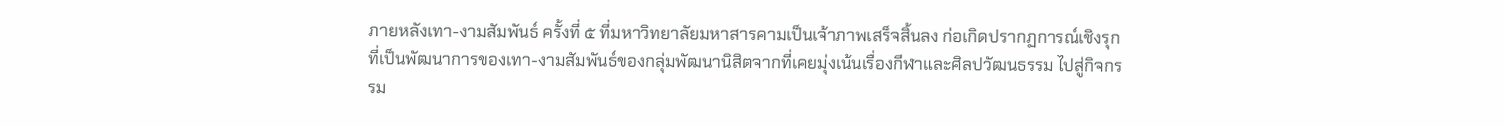ภายหลังเทา-งามสัมพันธ์ ครั้งที่ ๕ ที่มหาวิทยาลัยมหาสารคามเป็นเจ้าภาพเสร็จสิ้นลง ก่อเกิดปรากฏการณ์เชิงรุกที่เป็นพัฒนาการของเทา-งามสัมพันธ์ของกลุ่มพัฒนานิสิตจากที่เคยมุ่งเน้นเรื่องกีฬาและศิลปวัฒนธรรม ไปสู่กิจกรรม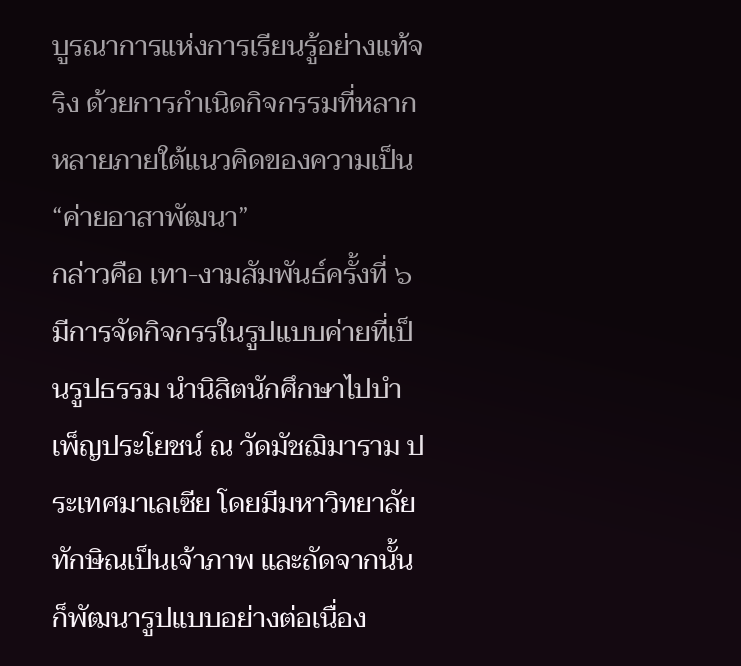บูรณาการแห่งการเรียนรู้อย่างแท้จริง ด้วยการกำเนิดกิจกรรมที่หลากหลายภายใต้แนวคิดของความเป็น “ค่ายอาสาพัฒนา”
กล่าวคือ เทา-งามสัมพันธ์ครั้งที่ ๖ มีการจัดกิจกรรในรูปแบบค่ายที่เป็นรูปธรรม นำนิสิตนักศึกษาไปบำเพ็ญประโยชน์ ณ วัดมัชฌิมาราม ประเทศมาเลเซีย โดยมีมหาวิทยาลัยทักษิณเป็นเจ้าภาพ และถัดจากนั้นก็พัฒนารูปแบบอย่างต่อเนื่อง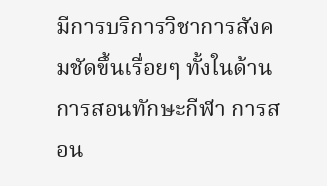มีการบริการวิชาการสังคมชัดขึ้นเรื่อยๆ ทั้งในด้านการสอนทักษะกีฬา การสอน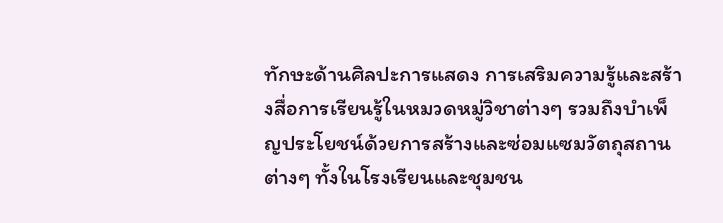ทักษะด้านศิลปะการแสดง การเสริมความรู้และสร้างสื่อการเรียนรู้ในหมวดหมู่วิชาต่างๆ รวมถึงบำเพ็ญประโยชน์ด้วยการสร้างและซ่อมแซมวัตถุสถานต่างๆ ทั้งในโรงเรียนและชุมชน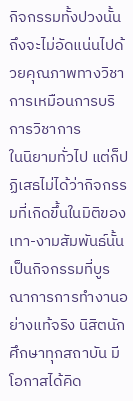กิจกรรมทั้งปวงนั้น ถึงจะไม่อัดแน่นไปด้วยคุณภาพทางวิชาการเหมือนการบริการวิชาการ
ในนิยามทั่วไป แต่ก็ปฏิเสธไม่ได้ว่ากิจกรรมที่เกิดขึ้นในมิติของเทา-งามสัมพันธ์นั้น เป็นกิจกรรมที่บูรณาการการทำงานอย่างแท้จริง นิสิตนักศึกษาทุกสถาบัน มีโอกาสได้คิด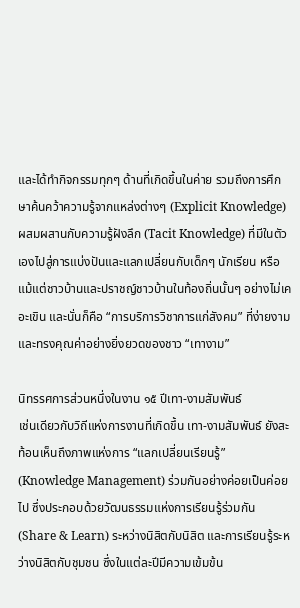และได้ทำกิจกรรมทุกๆ ด้านที่เกิดขึ้นในค่าย รวมถึงการศึกษาค้นคว้าความรู้จากแหล่งต่างๆ (Explicit Knowledge) ผสมผสานกับความรู้ฝังลึก (Tacit Knowledge) ที่มีในตัวเองไปสู่การแบ่งปันและแลกเปลี่ยนกับเด็กๆ นักเรียน หรือแม้แต่ชาวบ้านและปราชญ์ชาวบ้านในท้องถิ่นนั้นๆ อย่างไม่เคอะเขิน และนั่นก็คือ “การบริการวิชาการแก่สังคม” ที่ง่ายงามและทรงคุณค่าอย่างยิ่งยวดของชาว “เทางาม”

นิทรรศการส่วนหนึ่งในงาน ๑๕ ปีเทา-งามสัมพันธ์
เช่นเดียวกับวิถีแห่งการงานที่เกิดขึ้น เทา-งามสัมพันธ์ ยังสะท้อนเห็นถึงภาพแห่งการ “แลกเปลี่ยนเรียนรู้” (Knowledge Management) ร่วมกันอย่างค่อยเป็นค่อยไป ซึ่งประกอบด้วยวัฒนธรรมแห่งการเรียนรู้ร่วมกัน (Share & Learn) ระหว่างนิสิตกับนิสิต และการเรียนรู้ระหว่างนิสิตกับชุมชน ซึ่งในแต่ละปีมีความเข้มข้น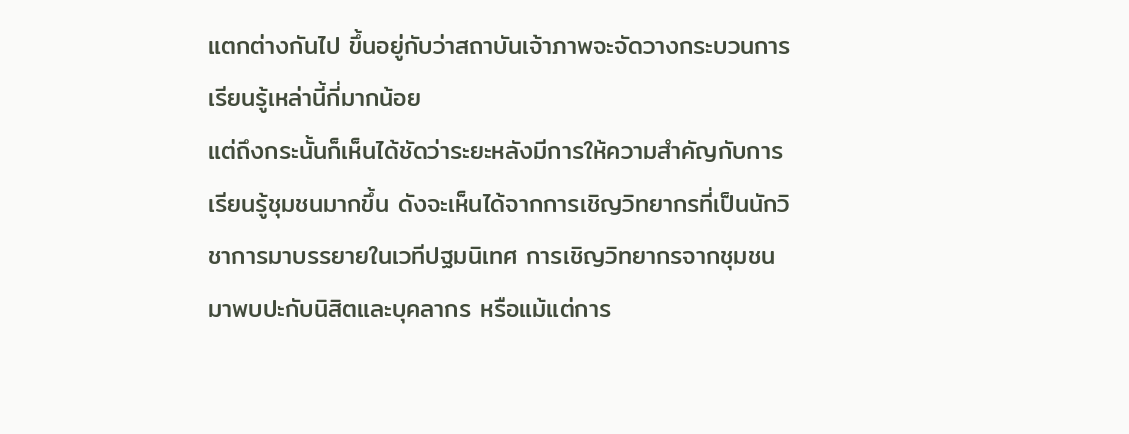แตกต่างกันไป ขึ้นอยู่กับว่าสถาบันเจ้าภาพจะจัดวางกระบวนการเรียนรู้เหล่านี้กี่มากน้อย
แต่ถึงกระนั้นก็เห็นได้ชัดว่าระยะหลังมีการให้ความสำคัญกับการเรียนรู้ชุมชนมากขึ้น ดังจะเห็นได้จากการเชิญวิทยากรที่เป็นนักวิชาการมาบรรยายในเวทีปฐมนิเทศ การเชิญวิทยากรจากชุมชนมาพบปะกับนิสิตและบุคลากร หรือแม้แต่การ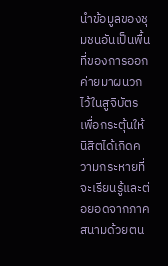นำข้อมูลของชุมชนอันเป็นพื้นที่ของการออกค่ายมาผนวกไว้ในสูจิบัตร เพื่อกระตุ้นให้นิสิตได้เกิดความกระหายที่จะเรียนรู้และต่อยอดจากภาคสนามด้วยตน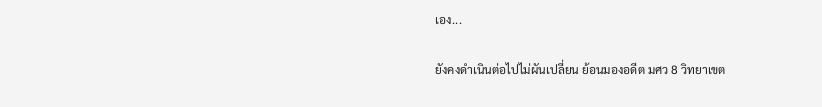เอง...

ยังคงดำเนินต่อไปไม่ผันเปลี่ยน ย้อนมองอดีต มศว 8 วิทยาเขต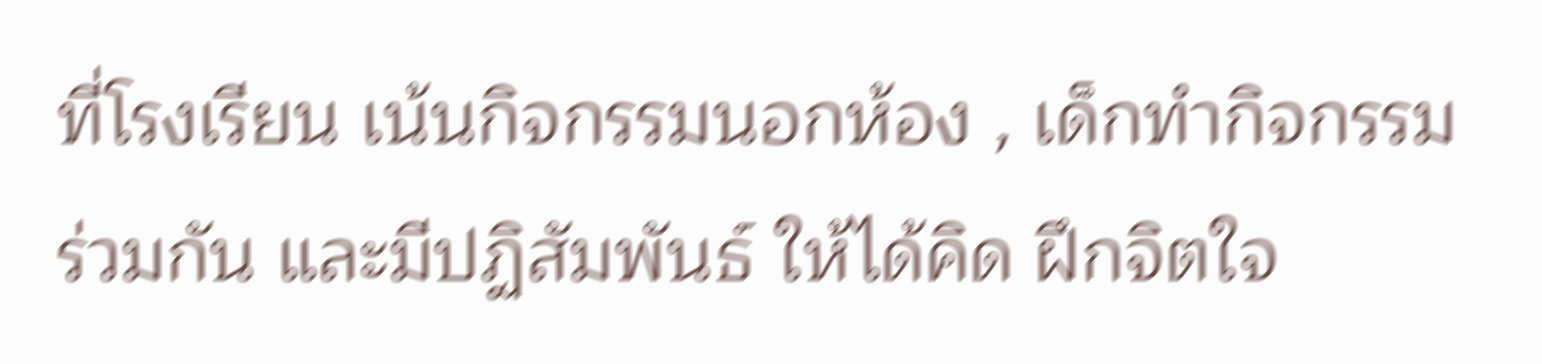ที่โรงเรียน เน้นกิจกรรมนอกห้อง , เด็กทำกิจกรรมร่วมกัน และมีปฏิสัมพันธ์ ให้ได้คิด ฝึกจิตใจ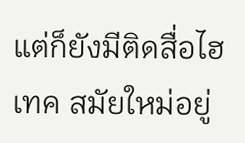แต่ก็ยังมีติดสื่อไฮเทค สมัยใหม่อยู่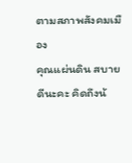ตามสภาพสังคมเมือง
คุณแผ่นดิน สบายดีนะคะ คิดถึงน้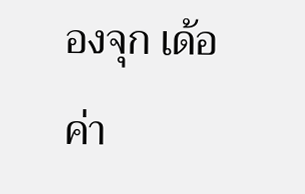องจุก เด้อค่า